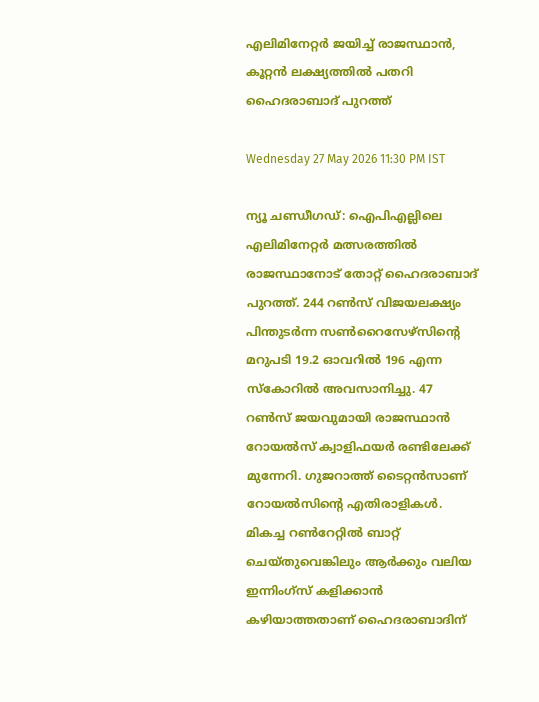എലിമിനേറ്റര്‍ ജയിച്ച് രാജസ്ഥാന്‍, കൂറ്റന്‍ ലക്ഷ്യത്തില്‍ പതറി ഹൈദരാബാദ് പുറത്ത്

Wednesday 27 May 2026 11:30 PM IST

ന്യൂ ചണ്ഡീഗഡ്: ഐപിഎല്ലിലെ എലിമിനേറ്റര്‍ മത്സരത്തില്‍ രാജസ്ഥാനോട് തോറ്റ് ഹൈദരാബാദ് പുറത്ത്. 244 റണ്‍സ് വിജയലക്ഷ്യം പിന്തുടര്‍ന്ന സണ്‍റൈസേഴ്‌സിന്റെ മറുപടി 19.2 ഓവറില്‍ 196 എന്ന സ്‌കോറില്‍ അവസാനിച്ചു. 47 റണ്‍സ് ജയവുമായി രാജസ്ഥാന്‍ റോയല്‍സ് ക്വാളിഫയര്‍ രണ്ടിലേക്ക് മുന്നേറി. ഗുജറാത്ത് ടൈറ്റന്‍സാണ് റോയല്‍സിന്റെ എതിരാളികള്‍. മികച്ച റണ്‍റേറ്റില്‍ ബാറ്റ് ചെയ്തുവെങ്കിലും ആര്‍ക്കും വലിയ ഇന്നിംഗ്‌സ് കളിക്കാന്‍ കഴിയാത്തതാണ് ഹൈദരാബാദിന്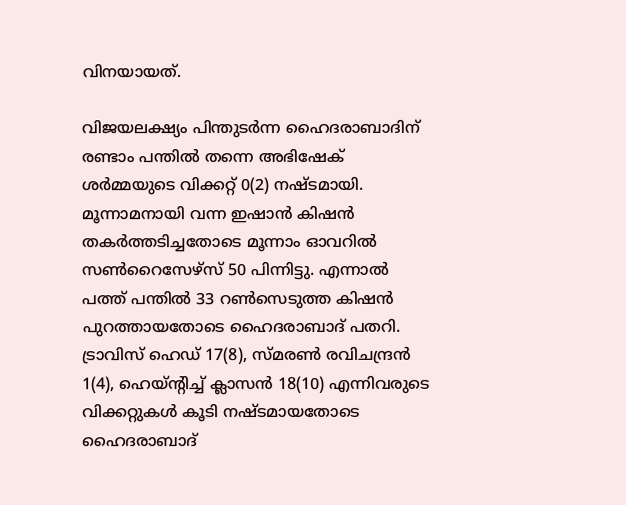വിനയായത്.

വിജയലക്ഷ്യം പിന്തുടര്‍ന്ന ഹൈദരാബാദിന് രണ്ടാം പന്തില്‍ തന്നെ അഭിഷേക് ശര്‍മ്മയുടെ വിക്കറ്റ് 0(2) നഷ്ടമായി. മൂന്നാമനായി വന്ന ഇഷാന്‍ കിഷന്‍ തകര്‍ത്തടിച്ചതോടെ മൂന്നാം ഓവറില്‍ സണ്‍റൈസേഴ്‌സ് 50 പിന്നിട്ടു. എന്നാല്‍ പത്ത് പന്തില്‍ 33 റണ്‍സെടുത്ത കിഷന്‍ പുറത്തായതോടെ ഹൈദരാബാദ് പതറി. ട്രാവിസ് ഹെഡ് 17(8), സ്മരണ്‍ രവിചന്ദ്രന്‍ 1(4), ഹെയ്ന്റിച്ച് ക്ലാസന്‍ 18(10) എന്നിവരുടെ വിക്കറ്റുകള്‍ കൂടി നഷ്ടമായതോടെ ഹൈദരാബാദ്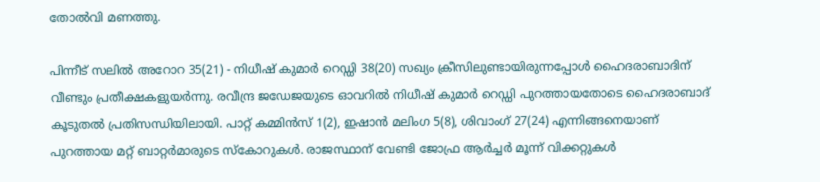തോല്‍വി മണത്തു.

പിന്നീട് സലില്‍ അറോറ 35(21) - നിധീഷ് കുമാര്‍ റെഡ്ഡി 38(20) സഖ്യം ക്രീസിലുണ്ടായിരുന്നപ്പോള്‍ ഹൈദരാബാദിന് വീണ്ടും പ്രതീക്ഷകളുയര്‍ന്നു. രവീന്ദ്ര ജഡേജയുടെ ഓവറില്‍ നിധീഷ് കുമാര്‍ റെഡ്ഡി പുറത്തായതോടെ ഹൈദരാബാദ് കൂടുതല്‍ പ്രതിസന്ധിയിലായി. പാറ്റ് കമ്മിന്‍സ് 1(2), ഇഷാന്‍ മലിംഗ 5(8), ശിവാംഗ് 27(24) എന്നിങ്ങനെയാണ് പുറത്തായ മറ്റ് ബാറ്റര്‍മാരുടെ സ്‌കോറുകള്‍. രാജസ്ഥാന് വേണ്ടി ജോഫ്ര ആര്‍ച്ചര്‍ മൂന്ന് വിക്കറ്റുകള്‍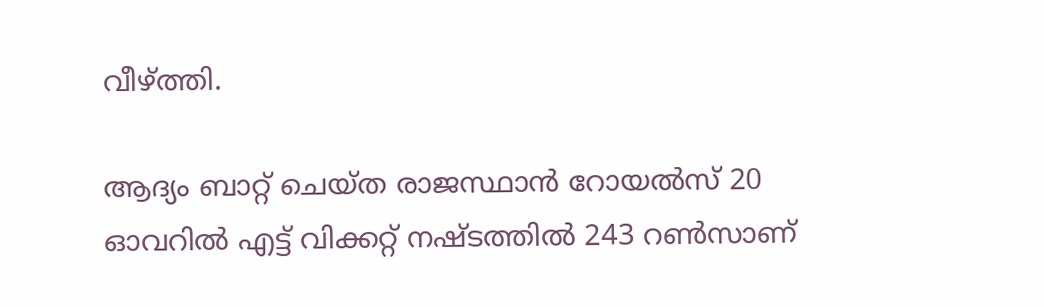വീഴ്ത്തി.

ആദ്യം ബാറ്റ് ചെയ്ത രാജസ്ഥാന്‍ റോയല്‍സ് 20 ഓവറില്‍ എട്ട് വിക്കറ്റ് നഷ്ടത്തില്‍ 243 റണ്‍സാണ്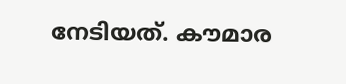നേടിയത്. കൗമാര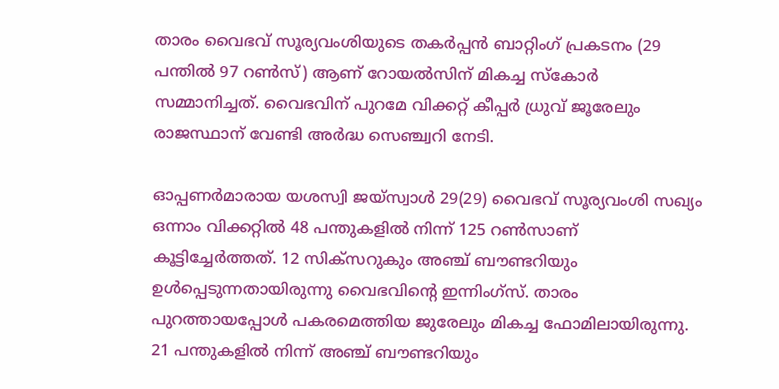താരം വൈഭവ് സൂര്യവംശിയുടെ തകര്‍പ്പന്‍ ബാറ്റിംഗ് പ്രകടനം (29 പന്തില്‍ 97 റണ്‍സ്) ആണ് റോയല്‍സിന് മികച്ച സ്‌കോര്‍ സമ്മാനിച്ചത്. വൈഭവിന് പുറമേ വിക്കറ്റ് കീപ്പര്‍ ധ്രുവ് ജൂരേലും രാജസ്ഥാന് വേണ്ടി അര്‍ദ്ധ സെഞ്ച്വറി നേടി.

ഓപ്പണര്‍മാരായ യശസ്വി ജയ്സ്വാള്‍ 29(29) വൈഭവ് സൂര്യവംശി സഖ്യം ഒന്നാം വിക്കറ്റില്‍ 48 പന്തുകളില്‍ നിന്ന് 125 റണ്‍സാണ് കൂട്ടിച്ചേര്‍ത്തത്. 12 സിക്സറുകും അഞ്ച് ബൗണ്ടറിയും ഉള്‍പ്പെടുന്നതായിരുന്നു വൈഭവിന്റെ ഇന്നിംഗ്സ്. താരം പുറത്തായപ്പോള്‍ പകരമെത്തിയ ജുരേലും മികച്ച ഫോമിലായിരുന്നു. 21 പന്തുകളില്‍ നിന്ന് അഞ്ച് ബൗണ്ടറിയും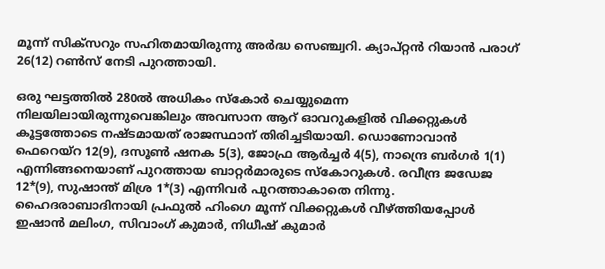മൂന്ന് സിക്സറും സഹിതമായിരുന്നു അര്‍ദ്ധ സെഞ്ച്വറി. ക്യാപ്റ്റന്‍ റിയാന്‍ പരാഗ് 26(12) റണ്‍സ് നേടി പുറത്തായി.

ഒരു ഘട്ടത്തില്‍ 280ല്‍ അധികം സ്‌കോര്‍ ചെയ്യുമെന്ന നിലയിലായിരുന്നുവെങ്കിലും അവസാന ആറ് ഓവറുകളില്‍ വിക്കറ്റുകള്‍ കൂട്ടത്തോടെ നഷ്ടമായത് രാജസ്ഥാന് തിരിച്ചടിയായി. ഡൊണോവാന്‍ ഫെറെയ്റ 12(9), ദസൂണ്‍ ഷനക 5(3), ജോഫ്ര ആര്‍ച്ചര്‍ 4(5), നാന്ദ്രെ ബര്‍ഗര്‍ 1(1) എന്നിങ്ങനെയാണ് പുറത്തായ ബാറ്റര്‍മാരുടെ സ്‌കോറുകള്‍. രവീന്ദ്ര ജഡേജ 12*(9), സുഷാന്ത് മിശ്ര 1*(3) എന്നിവര്‍ പുറത്താകാതെ നിന്നു. ഹൈദരാബാദിനായി പ്രഫുല്‍ ഹിംഗെ മൂന്ന് വിക്കറ്റുകള്‍ വീഴ്ത്തിയപ്പോള്‍ ഇഷാന്‍ മലിംഗ, സിവാംഗ് കുമാര്‍, നിധീഷ് കുമാര്‍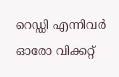റെഡ്ഡി എന്നിവര്‍ ഓരോ വിക്കറ്റ്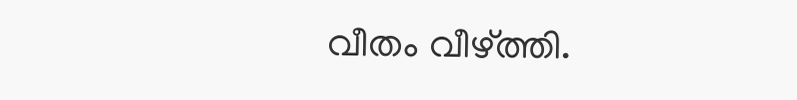വീതം വീഴ്ത്തി.